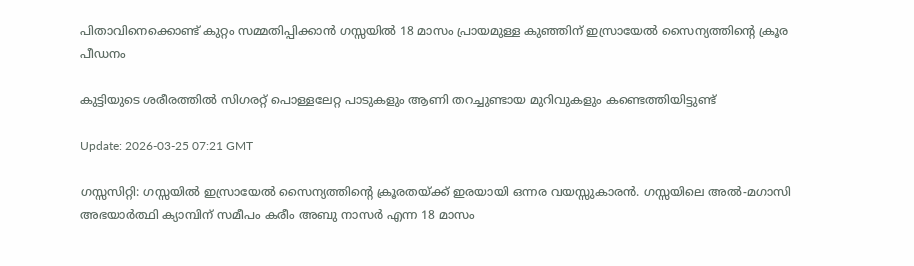പിതാവിനെക്കൊണ്ട് കുറ്റം സമ്മതിപ്പിക്കാന്‍ ഗസ്സയില്‍ 18 മാസം പ്രായമുള്ള കുഞ്ഞിന് ഇസ്രായേൽ സൈന്യത്തിന്റെ ക്രൂര പീഡനം

കുട്ടിയുടെ ശരീരത്തിൽ സിഗരറ്റ് പൊള്ളലേറ്റ പാടുകളും ആണി തറച്ചുണ്ടായ മുറിവുകളും കണ്ടെത്തിയിട്ടുണ്ട്

Update: 2026-03-25 07:21 GMT

ഗസ്സസിറ്റി: ഗസ്സയില്‍ ഇസ്രായേൽ സൈന്യത്തിന്റെ ക്രൂരതയ്ക്ക് ഇരയായി ഒന്നര വയസ്സുകാരൻ. ഗസ്സയിലെ അൽ-മഗാസി അഭയാർത്ഥി ക്യാമ്പിന് സമീപം കരീം അബു നാസർ എന്ന 18 മാസം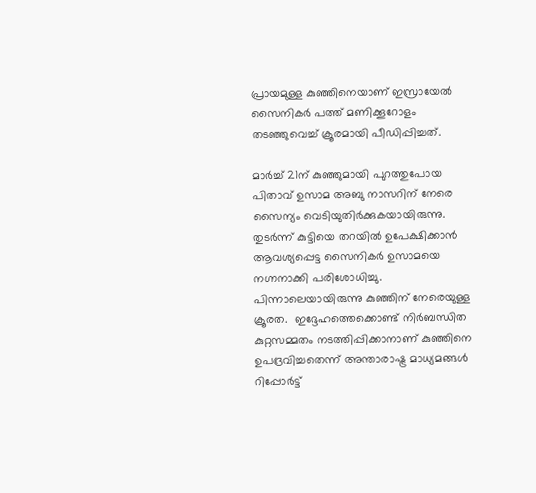പ്രായമുള്ള കുഞ്ഞിനെയാണ് ഇസ്രായേൽ  സൈനികർ പത്ത് മണിക്കൂറോളം തടഞ്ഞുവെച്ച് ക്രൂരമായി പീഡിപ്പിച്ചത്.

മാർച്ച് 21ന് കുഞ്ഞുമായി പുറത്തുപോയ പിതാവ് ഉസാമ അബു നാസറിന് നേരെ സൈന്യം വെടിയുതിർക്കുകയായിരുന്നു. തുടർന്ന് കുട്ടിയെ തറയിൽ ഉപേക്ഷിക്കാൻ ആവശ്യപ്പെട്ട സൈനികർ ഉസാമയെ നഗ്നനാക്കി പരിശോധിച്ചു. പിന്നാലെയായിരുന്നു കുഞ്ഞിന് നേരെയുള്ള ക്രൂരത.  ഇദ്ദേഹത്തെക്കൊണ്ട് നിർബന്ധിത കുറ്റസമ്മതം നടത്തിപ്പിക്കാനാണ് കുഞ്ഞിനെ ഉപദ്രവിച്ചതെന്ന് അന്താരാഷ്ട്ര മാധ്യമങ്ങൾ റിപ്പോർട്ട്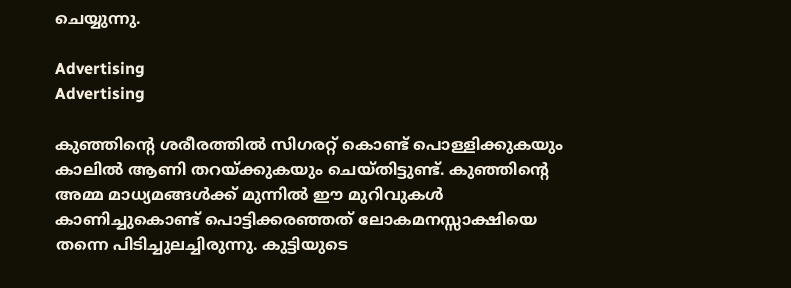ചെയ്യുന്നു.

Advertising
Advertising

കുഞ്ഞിന്റെ ശരീരത്തിൽ സിഗരറ്റ് കൊണ്ട് പൊള്ളിക്കുകയും കാലിൽ ആണി തറയ്ക്കുകയും ചെയ്തിട്ടുണ്ട്. കുഞ്ഞിന്റെ അമ്മ മാധ്യമങ്ങൾക്ക് മുന്നിൽ ഈ മുറിവുകൾ കാണിച്ചുകൊണ്ട് പൊട്ടിക്കരഞ്ഞത് ലോകമനസ്സാക്ഷിയെ തന്നെ പിടിച്ചുലച്ചിരുന്നു. കുട്ടിയുടെ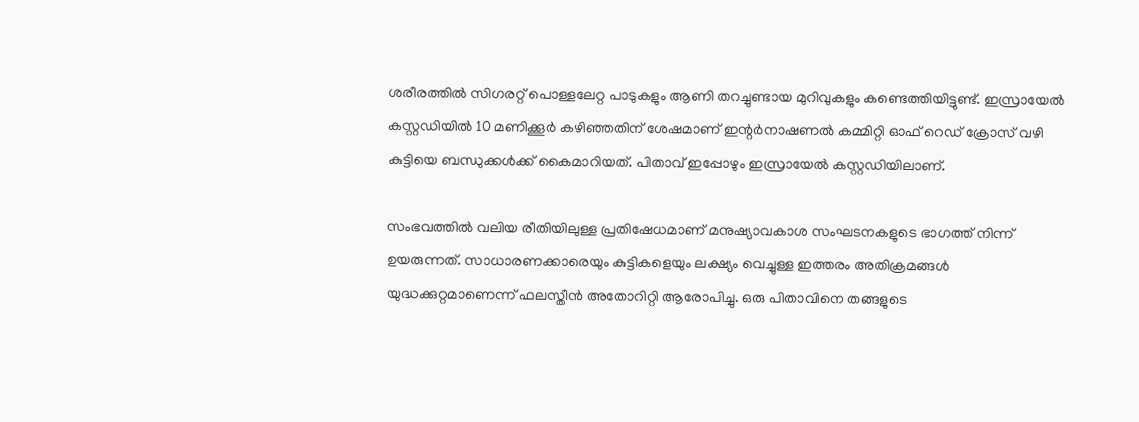ശരീരത്തിൽ സിഗരറ്റ് പൊള്ളലേറ്റ പാടുകളും ആണി തറച്ചുണ്ടായ മുറിവുകളും കണ്ടെത്തിയിട്ടുണ്ട്. ഇസ്രായേൽ കസ്റ്റഡിയിൽ 10 മണിക്കൂർ കഴിഞ്ഞതിന് ശേഷമാണ് ഇന്റർനാഷണൽ കമ്മിറ്റി ഓഫ് റെഡ് ക്രോസ് വഴി കുട്ടിയെ ബന്ധുക്കൾക്ക് കൈമാറിയത്. പിതാവ് ഇപ്പോഴും ഇസ്രായേല്‍ കസ്റ്റഡിയിലാണ്.

സംഭവത്തിൽ വലിയ രീതിയിലുള്ള പ്രതിഷേധമാണ് മനുഷ്യാവകാശ സംഘടനകളുടെ ഭാഗത്ത് നിന്ന് ഉയരുന്നത്. സാധാരണക്കാരെയും കുട്ടികളെയും ലക്ഷ്യം വെച്ചുള്ള ഇത്തരം അതിക്രമങ്ങൾ യുദ്ധക്കുറ്റമാണെന്ന് ഫലസ്തീൻ അതോറിറ്റി ആരോപിച്ചു. ഒരു പിതാവിനെ തങ്ങളുടെ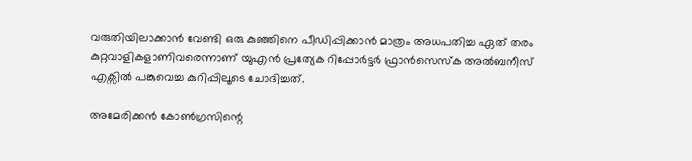വരുതിയിലാക്കാന്‍ വേണ്ടി ഒരു കുഞ്ഞിനെ പീഡിപ്പിക്കാൻ മാത്രം അധപതിച്ച ഏത് തരം കുറ്റവാളികളാണിവരെന്നാണ് യുഎൻ പ്രത്യേക റിപ്പോർട്ടർ ഫ്രാൻസെസ്ക അൽബനീസ് എക്സില്‍ പങ്കുവെച്ച കുറിപ്പിലൂടെ ചോദിച്ചത്.

അമേരിക്കന്‍ കോൺഗ്രസിന്റെ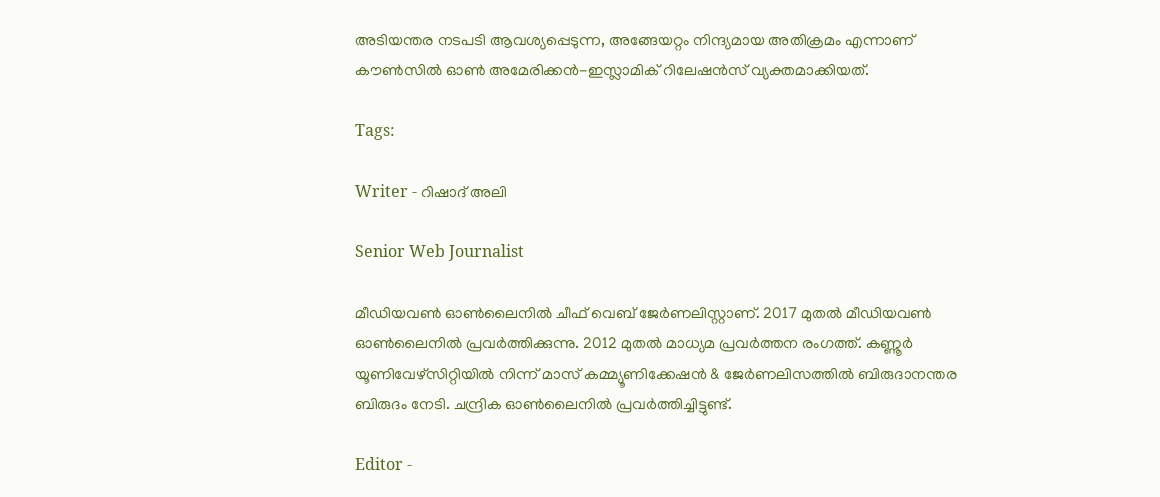അടിയന്തര നടപടി ആവശ്യപ്പെടുന്ന, അങ്ങേയറ്റം നിന്ദ്യമായ അതിക്രമം എന്നാണ് കൗൺസിൽ ഓൺ അമേരിക്കൻ-ഇസ്ലാമിക് റിലേഷൻസ് വ്യക്തമാക്കിയത്.

Tags:

Writer - റിഷാദ് അലി

Senior Web Journalist

മീഡിയവൺ ഓൺലൈനിൽ ചീഫ് വെബ് ജേർണലിസ്റ്റാണ്. 2017 മുതൽ മീഡിയവൺ ഓൺലൈനിൽ പ്രവർത്തിക്കുന്നു. 2012 മുതൽ മാധ്യമ പ്രവർത്തന രംഗത്ത്. കണ്ണൂര്‍ യൂണിവേഴ്‌സിറ്റിയിൽ നിന്ന് മാസ് കമ്മ്യൂണിക്കേഷന്‍ & ജേര്‍ണലിസത്തില്‍ ബിരുദാനന്തര ബിരുദം നേടി. ചന്ദ്രിക ഓണ്‍ലൈനില്‍ പ്രവര്‍ത്തിച്ചിട്ടുണ്ട്.

Editor -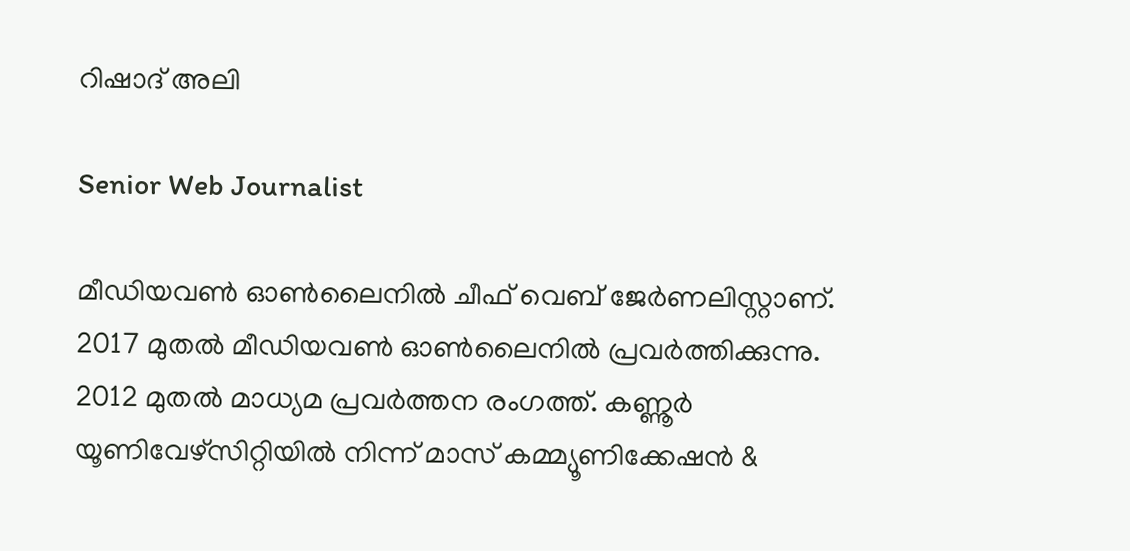റിഷാദ് അലി

Senior Web Journalist

മീഡിയവൺ ഓൺലൈനിൽ ചീഫ് വെബ് ജേർണലിസ്റ്റാണ്. 2017 മുതൽ മീഡിയവൺ ഓൺലൈനിൽ പ്രവർത്തിക്കുന്നു. 2012 മുതൽ മാധ്യമ പ്രവർത്തന രംഗത്ത്. കണ്ണൂര്‍ യൂണിവേഴ്‌സിറ്റിയിൽ നിന്ന് മാസ് കമ്മ്യൂണിക്കേഷന്‍ &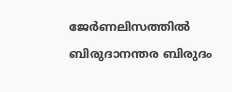ജേര്‍ണലിസത്തില്‍ ബിരുദാനന്തര ബിരുദം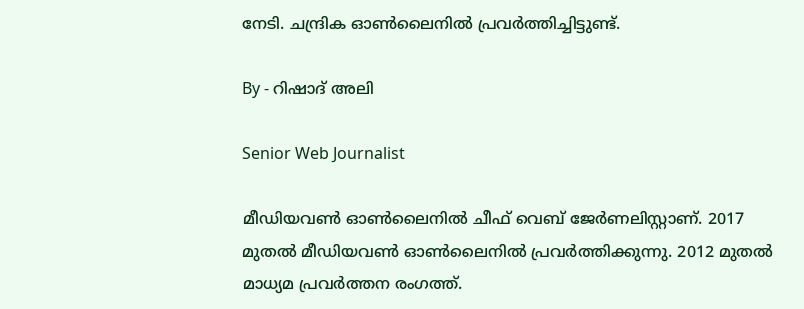നേടി. ചന്ദ്രിക ഓണ്‍ലൈനില്‍ പ്രവര്‍ത്തിച്ചിട്ടുണ്ട്.

By - റിഷാദ് അലി

Senior Web Journalist

മീഡിയവൺ ഓൺലൈനിൽ ചീഫ് വെബ് ജേർണലിസ്റ്റാണ്. 2017 മുതൽ മീഡിയവൺ ഓൺലൈനിൽ പ്രവർത്തിക്കുന്നു. 2012 മുതൽ മാധ്യമ പ്രവർത്തന രംഗത്ത്.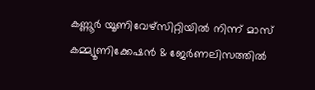കണ്ണൂര്‍ യൂണിവേഴ്‌സിറ്റിയിൽ നിന്ന് മാസ് കമ്മ്യൂണിക്കേഷന്‍ & ജേര്‍ണലിസത്തില്‍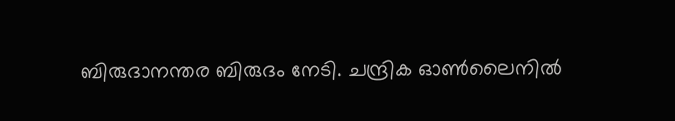ബിരുദാനന്തര ബിരുദം നേടി. ചന്ദ്രിക ഓണ്‍ലൈനില്‍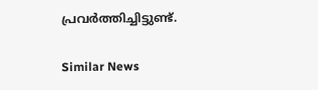പ്രവര്‍ത്തിച്ചിട്ടുണ്ട്.

Similar News